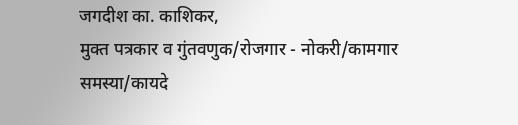जगदीश का. काशिकर,
मुक्त पत्रकार व गुंतवणुक/रोजगार - नोकरी/कामगार समस्या/कायदे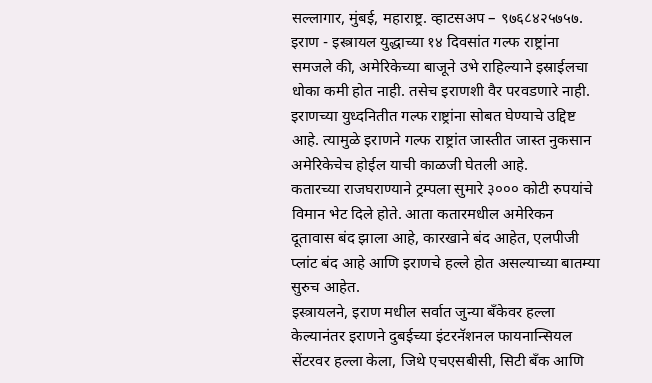सल्लागार, मुंबई, महाराष्ट्र. व्हाटसअप – ९७६८४२५७५७.
इराण - इस्त्रायल युद्धाच्या १४ दिवसांत गल्फ राष्ट्रांना समजले की, अमेरिकेच्या बाजूने उभे राहिल्याने इस्राईलचा धोका कमी होत नाही. तसेच इराणशी वैर परवडणारे नाही. इराणच्या युध्दनितीत गल्फ राष्ट्रांना सोबत घेण्याचे उद्दिष्ट आहे. त्यामुळे इराणने गल्फ राष्ट्रांत जास्तीत जास्त नुकसान अमेरिकेचेच होईल याची काळजी घेतली आहे.
कतारच्या राजघराण्याने ट्रम्पला सुमारे ३००० कोटी रुपयांचे विमान भेट दिले होते. आता कतारमधील अमेरिकन दूतावास बंद झाला आहे, कारखाने बंद आहेत, एलपीजी प्लांट बंद आहे आणि इराणचे हल्ले होत असल्याच्या बातम्या सुरुच आहेत.
इस्त्रायलने, इराण मधील सर्वात जुन्या बँकेवर हल्ला केल्यानंतर इराणने दुबईच्या इंटरनॅशनल फायनान्सियल सेंटरवर हल्ला केला, जिथे एचएसबीसी, सिटी बँक आणि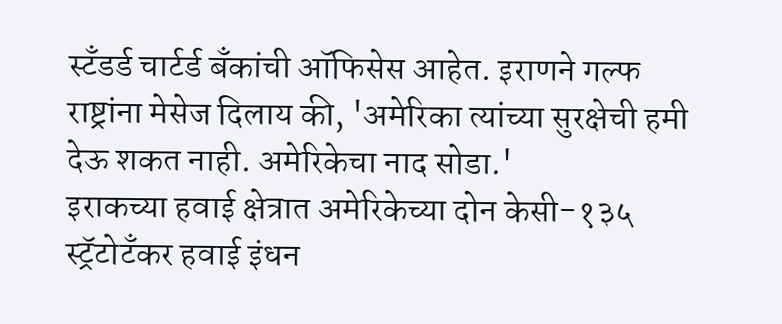स्टँडर्ड चार्टर्ड बँकांची ऑफिसेस आहेत. इराणने गल्फ राष्ट्रांना मेसेज दिलाय की, 'अमेरिका त्यांच्या सुरक्षेची हमी देऊ शकत नाही. अमेरिकेचा नाद सोडा.'
इराकच्या हवाई क्षेत्रात अमेरिकेच्या दोन केसी-१३५ स्ट्रॅटोटँकर हवाई इंधन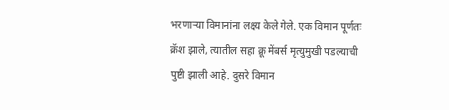भरणाऱ्या विमानांना लक्ष्य केले गेले. एक विमान पूर्णतः क्रॅश झाले, त्यातील सहा क्रू मेंबर्स मृत्युमुखी पडल्याची पुष्टी झाली आहे. दुसरे विमान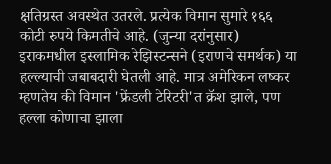क्षतिग्रस्त अवस्थेत उतरले. प्रत्येक विमान सुमारे १६६ कोटी रुपये किमतीचे आहे. (जुन्या दरांनुसार)
इराकमधील इस्लामिक रेझिस्टन्सने (इराणचे समर्थक) या हल्ल्याची जबाबदारी घेतली आहे. मात्र अमेरिकन लष्कर म्हणतेय की विमान 'फ्रेंडली टेरिटरी'त क्रॅश झाले, पण हल्ला कोणाचा झाला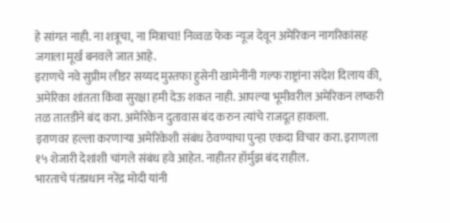हे सांगत नाही. ना शत्रूचा, ना मित्राचा! निव्वळ फेक न्यूज देवून अमेरिकन नागरिकांसह जगाला मूर्ख बनवले जात आहे.
इराणचे नवे सुप्रीम लीडर सय्यद मुस्तफा हुसेनी खामेनींनी गल्फ राष्ट्रांना संदेश दिलाय की, अमेरिका शांतता किंवा सुरक्षा हमी देऊ शकत नाही. आपल्या भूमीवरील अमेरिकन लष्करी तळ तातडीने बंद करा. अमेरिकेन दुतावास बंद करुन त्यांचे राजदूत हाकला.
इराणवर हल्ला करणाऱ्या अमेरिकेशी संबंध ठेवण्याचा पुन्हा एकदा विचार करा. इराणला १५ शेजारी देशांशी चांगले संबंध हवे आहेत. नाहीतर हॉर्मुझ बंद राहील.
भारताचे पंतप्रधान नरेंद्र मोदी यांनी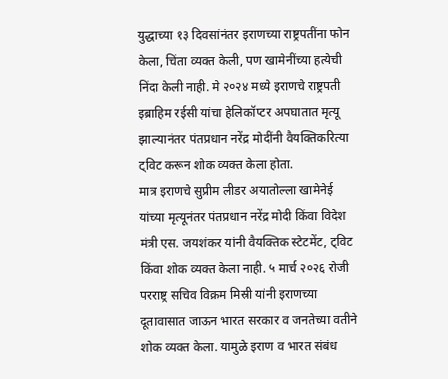युद्धाच्या १३ दिवसांनंतर इराणच्या राष्ट्रपतींना फोन केला, चिंता व्यक्त केली, पण खामेनींच्या हत्येची निंदा केली नाही. मे २०२४ मध्ये इराणचे राष्ट्रपती इब्राहिम रईसी यांचा हेलिकॉप्टर अपघातात मृत्यू झाल्यानंतर पंतप्रधान नरेंद्र मोदींनी वैयक्तिकरित्या ट्विट करून शोक व्यक्त केला होता.
मात्र इराणचे सुप्रीम लीडर अयातोल्ला खामेनेई यांच्या मृत्यूनंतर पंतप्रधान नरेंद्र मोदी किंवा विदेश मंत्री एस. जयशंकर यांनी वैयक्तिक स्टेटमेंट, ट्विट किंवा शोक व्यक्त केला नाही. ५ मार्च २०२६ रोजी परराष्ट्र सचिव विक्रम मिस्री यांनी इराणच्या दूतावासात जाऊन भारत सरकार व जनतेच्या वतीने शोक व्यक्त केला. यामुळे इराण व भारत संबंध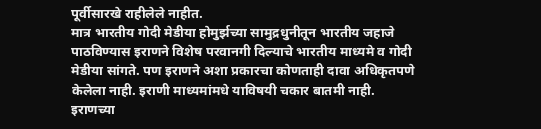पूर्वीसारखे राहीलेले नाहीत.
मात्र भारतीय गोदी मेडीया होमुर्झच्या सामुद्रधुनीतून भारतीय जहाजे पाठविण्यास इराणने विशेष परवानगी दिल्याचे भारतीय माध्यमे व गोदी मेडीया सांगते. पण इराणने अशा प्रकारचा कोणताही दावा अधिकृतपणे केलेला नाही. इराणी माध्यमांमधे याविषयी चकार बातमी नाही.
इराणच्या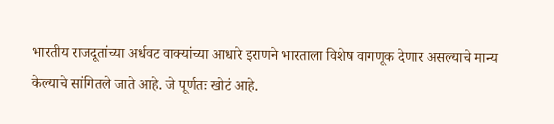भारतीय राजदूतांच्या अर्धवट वाक्यांच्या आधारे इराणने भारताला विशेष वागणूक देणार असल्याचे मान्य केल्याचे सांगितले जाते आहे. जे पूर्णतः खोटं आहे.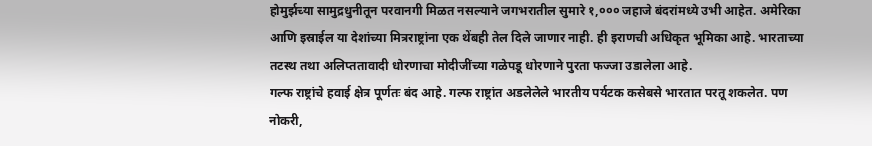होमुर्झच्या सामुद्रधुनीतून परवानगी मिळत नसल्याने जगभरातील सुमारे १,००० जहाजे बंदरांमध्ये उभी आहेत. अमेरिका आणि इस्राईल या देशांच्या मित्रराष्ट्रांना एक थेंबही तेल दिले जाणार नाही. ही इराणची अधिकृत भूमिका आहे. भारताच्या तटस्थ तथा अलिप्ततावादी धोरणाचा मोदीजींच्या गळेपडू धोरणाने पुरता फज्जा उडालेला आहे.
गल्फ राष्ट्रांचे हवाई क्षेत्र पूर्णतः बंद आहे. गल्फ राष्ट्रांत अडलेलेले भारतीय पर्यटक कसेबसे भारतात परतू शकलेत. पण नोकरी,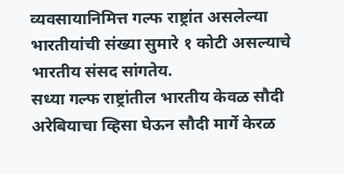व्यवसायानिमित्त गल्फ राष्ट्रांत असलेल्या भारतीयांची संख्या सुमारे १ कोटी असल्याचे भारतीय संसद सांगतेय.
सध्या गल्फ राष्ट्रांतील भारतीय केवळ सौदी अरेबियाचा व्हिसा घेऊन सौदी मार्गे केरळ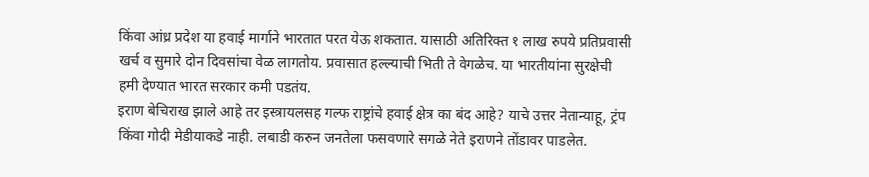किंवा आंध्र प्रदेश या हवाई मार्गाने भारतात परत येऊ शकतात. यासाठी अतिरिक्त १ लाख रुपये प्रतिप्रवासी खर्च व सुमारे दोन दिवसांचा वेळ लागतोय. प्रवासात हल्ल्याची भिती ते वेगळेच. या भारतीयांना सुरक्षेची हमी देण्यात भारत सरकार कमी पडतंय.
इराण बेचिराख झाले आहे तर इस्त्रायलसह गल्फ राष्ट्रांचे हवाई क्षेत्र का बंद आहे? याचे उत्तर नेतान्याहू, ट्रंप किंवा गोदी मेडीयाकडे नाही. लबाडी करुन जनतेला फसवणारे सगळे नेते इराणने तोंडावर पाडलेत.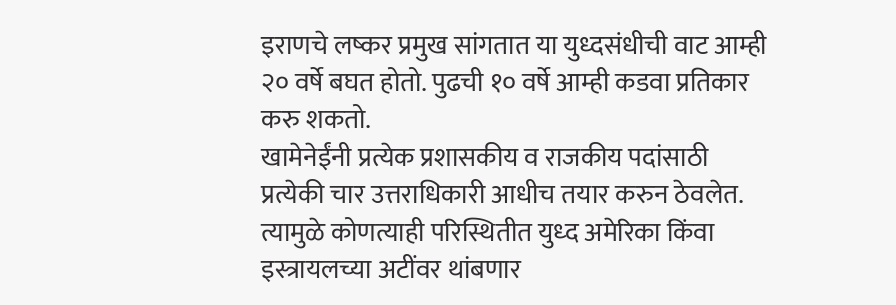इराणचे लष्कर प्रमुख सांगतात या युध्दसंधीची वाट आम्ही २० वर्षे बघत होतो. पुढची १० वर्षे आम्ही कडवा प्रतिकार करु शकतो.
खामेनेईंनी प्रत्येक प्रशासकीय व राजकीय पदांसाठी प्रत्येकी चार उत्तराधिकारी आधीच तयार करुन ठेवलेत. त्यामुळे कोणत्याही परिस्थितीत युध्द अमेरिका किंवा इस्त्रायलच्या अटींवर थांबणार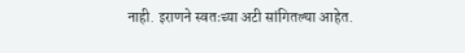नाही. इराणने स्वतःच्या अटी सांगितल्या आहेत.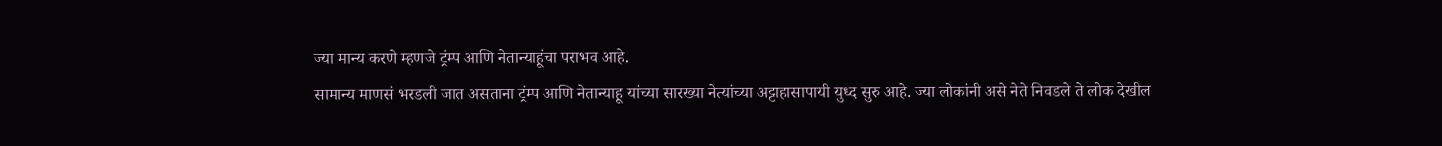ज्या मान्य करणे म्हणजे ट्रंम्प आणि नेतान्याहूंचा पराभव आहे.
सामान्य माणसं भरडली जात असताना ट्रंम्प आणि नेतान्याहू यांच्या सारख्या नेत्यांच्या अट्टाहासापायी युध्द सुरु आहे. ज्या लोकांनी असे नेते निवडले ते लोक देखील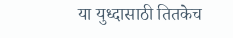या युध्दासाठी तितकेच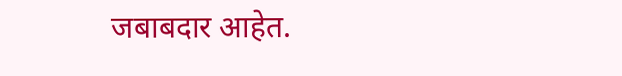जबाबदार आहेत.